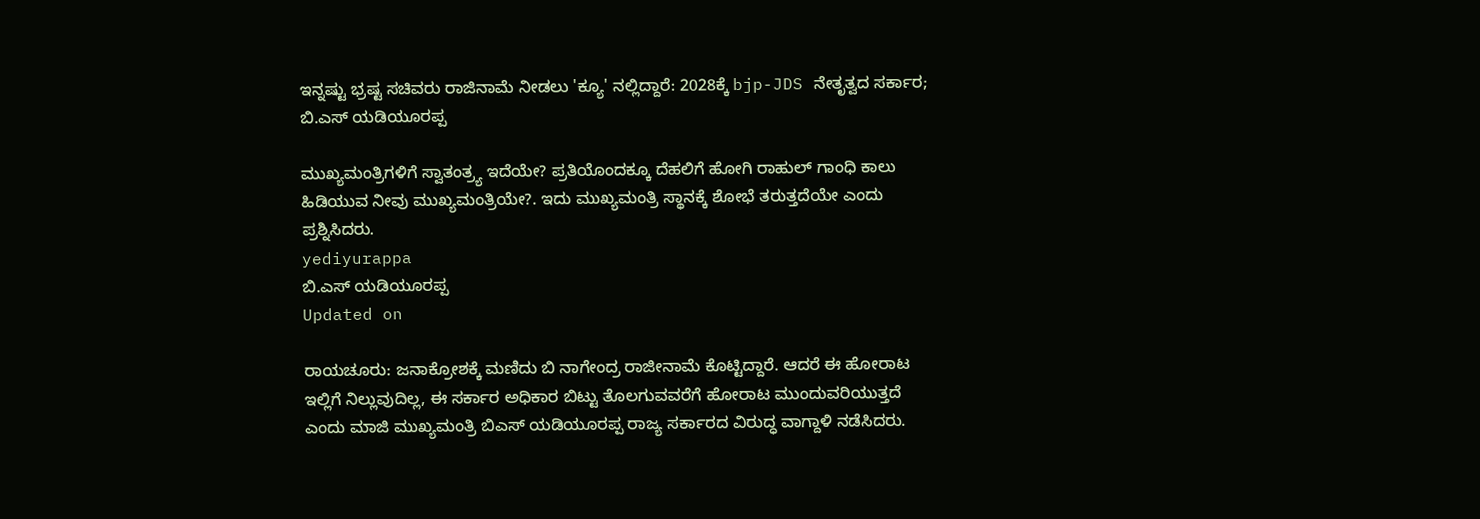ಇನ್ನಷ್ಟು ಭ್ರಷ್ಟ ಸಚಿವರು ರಾಜಿನಾಮೆ ನೀಡಲು 'ಕ್ಯೂ' ನಲ್ಲಿದ್ದಾರೆ: 2028ಕ್ಕೆ bjp-JDS ನೇತೃತ್ವದ ಸರ್ಕಾರ; ಬಿ.ಎಸ್ ಯಡಿಯೂರಪ್ಪ

ಮುಖ್ಯಮಂತ್ರಿಗಳಿಗೆ ಸ್ವಾತಂತ್ರ್ಯ ಇದೆಯೇ? ಪ್ರತಿಯೊಂದಕ್ಕೂ ದೆಹಲಿಗೆ ಹೋಗಿ ರಾಹುಲ್ ಗಾಂಧಿ ಕಾಲು ಹಿಡಿಯುವ ನೀವು ಮುಖ್ಯಮಂತ್ರಿಯೇ?. ಇದು ಮುಖ್ಯಮಂತ್ರಿ ಸ್ಥಾನಕ್ಕೆ ಶೋಭೆ ತರುತ್ತದೆಯೇ ಎಂದು ಪ್ರಶ್ನಿಸಿದರು.
yediyurappa
ಬಿ.ಎಸ್ ಯಡಿಯೂರಪ್ಪ
Updated on

ರಾಯಚೂರು: ಜನಾಕ್ರೋಶಕ್ಕೆ ಮಣಿದು ಬಿ ನಾಗೇಂದ್ರ ರಾಜೀನಾಮೆ ಕೊಟ್ಟಿದ್ದಾರೆ. ಆದರೆ ಈ ಹೋರಾಟ ಇಲ್ಲಿಗೆ ನಿಲ್ಲುವುದಿಲ್ಲ, ಈ ಸರ್ಕಾರ ಅಧಿಕಾರ ಬಿಟ್ಟು ತೊಲಗುವವರೆಗೆ ಹೋರಾಟ ಮುಂದುವರಿಯುತ್ತದೆ ಎಂದು ಮಾಜಿ ಮುಖ್ಯಮಂತ್ರಿ ಬಿಎಸ್ ಯಡಿಯೂರಪ್ಪ ರಾಜ್ಯ ಸರ್ಕಾರದ ವಿರುದ್ಧ ವಾಗ್ದಾಳಿ ನಡೆಸಿದರು.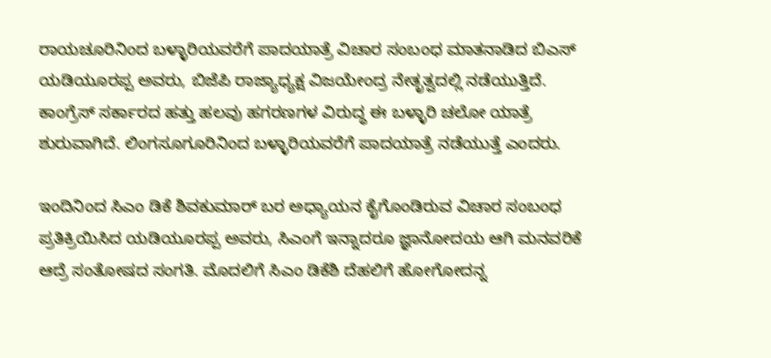ರಾಯಚೂರಿನಿಂದ ಬಳ್ಳಾರಿಯವರೆಗೆ ಪಾದಯಾತ್ರೆ ವಿಚಾರ ಸಂಬಂಧ ಮಾತನಾಡಿದ ಬಿಎಸ್ ಯಡಿಯೂರಪ್ಪ ಅವರು, ಬಿಜೆಪಿ ರಾಜ್ಯಾಧ್ಯಕ್ಷ ವಿಜಯೇಂದ್ರ ನೇತೃತ್ವದಲ್ಲಿ ನಡೆಯುತ್ತಿದೆ. ಕಾಂಗ್ರೆಸ್ ಸರ್ಕಾರದ ಹತ್ತು ಹಲವು ಹಗರಣಗಳ ವಿರುದ್ಧ ಈ ಬಳ್ಳಾರಿ ಚಲೋ ಯಾತ್ರೆ ಶುರುವಾಗಿದೆ. ಲಿಂಗಸೂಗೂರಿನಿಂದ ಬಳ್ಳಾರಿಯವರೆಗೆ ಪಾದಯಾತ್ರೆ ನಡೆಯುತ್ತೆ ಎಂದರು.

ಇಂದಿನಿಂದ ಸಿಎಂ ಡಿಕೆ ಶಿವಕುಮಾರ್ ಬರ ಅಧ್ಯಾಯನ ಕೈಗೊಂಡಿರುವ ವಿಚಾರ ಸಂಬಂಧ ಪ್ರತಿಕ್ರಿಯಿಸಿದ ಯಡಿಯೂರಪ್ಪ ಅವರು, ಸಿಎಂಗೆ ಇನ್ನಾದರೂ ಜ್ಞಾನೋದಯ ಆಗಿ ಮನವರಿಕೆ ಆದ್ರೆ ಸಂತೋಷದ ಸಂಗತಿ. ಮೊದಲಿಗೆ ಸಿಎಂ ಡಿಕೆಶಿ ದೆಹಲಿಗೆ ಹೋಗೋದನ್ನ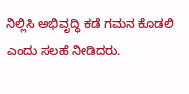ನಿಲ್ಲಿಸಿ ಅಭಿವೃದ್ಧಿ ಕಡೆ ಗಮನ ಕೊಡಲಿ ಎಂದು ಸಲಹೆ ನೀಡಿದರು.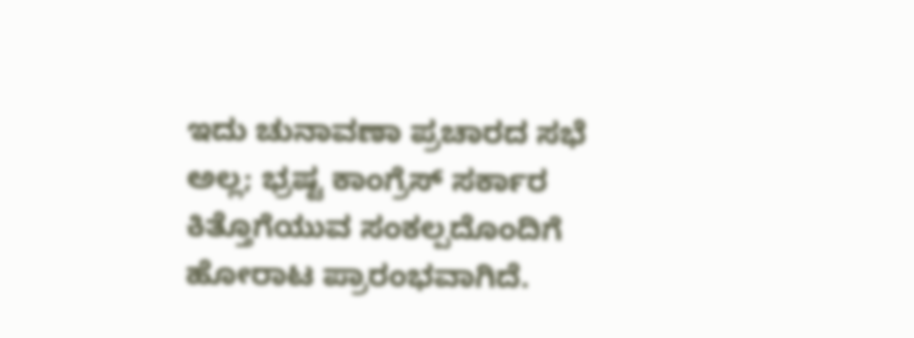ಇದು ಚುನಾವಣಾ ಪ್ರಚಾರದ ಸಭೆ ಅಲ್ಲ; ಭ್ರಷ್ಟ ಕಾಂಗ್ರೆಸ್ ಸರ್ಕಾರ ಕಿತ್ತೊಗೆಯುವ ಸಂಕಲ್ಪದೊಂದಿಗೆ ಹೋರಾಟ ಪ್ರಾರಂಭವಾಗಿದೆ.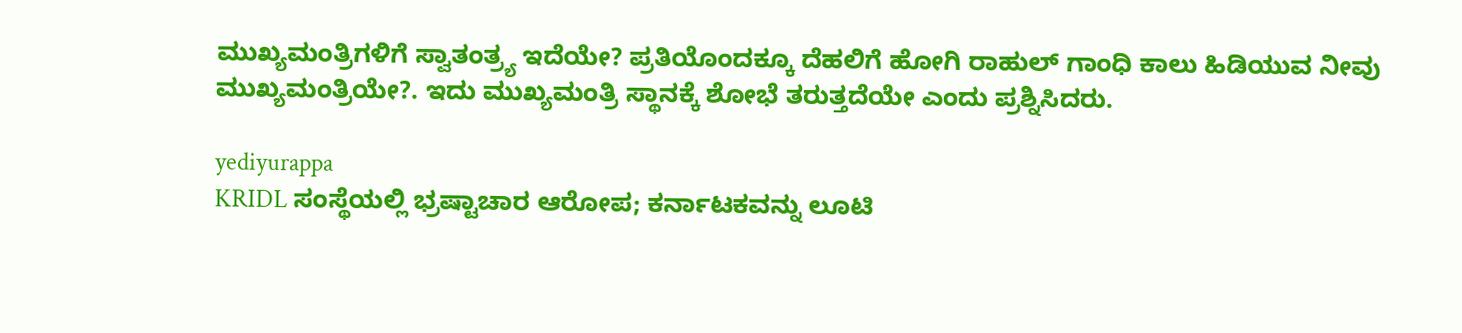ಮುಖ್ಯಮಂತ್ರಿಗಳಿಗೆ ಸ್ವಾತಂತ್ರ್ಯ ಇದೆಯೇ? ಪ್ರತಿಯೊಂದಕ್ಕೂ ದೆಹಲಿಗೆ ಹೋಗಿ ರಾಹುಲ್ ಗಾಂಧಿ ಕಾಲು ಹಿಡಿಯುವ ನೀವು ಮುಖ್ಯಮಂತ್ರಿಯೇ?. ಇದು ಮುಖ್ಯಮಂತ್ರಿ ಸ್ಥಾನಕ್ಕೆ ಶೋಭೆ ತರುತ್ತದೆಯೇ ಎಂದು ಪ್ರಶ್ನಿಸಿದರು.

yediyurappa
KRIDL ಸಂಸ್ಥೆಯಲ್ಲಿ ಭ್ರಷ್ಟಾಚಾರ ಆರೋಪ; ಕರ್ನಾಟಕವನ್ನು ಲೂಟಿ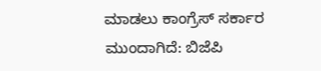ಮಾಡಲು ಕಾಂಗ್ರೆಸ್ ಸರ್ಕಾರ ಮುಂದಾಗಿದೆ: ಬಿಜೆಪಿ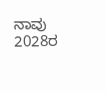ನಾವು 2028ರ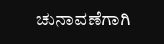ಚುನಾವಣೆಗಾಗಿ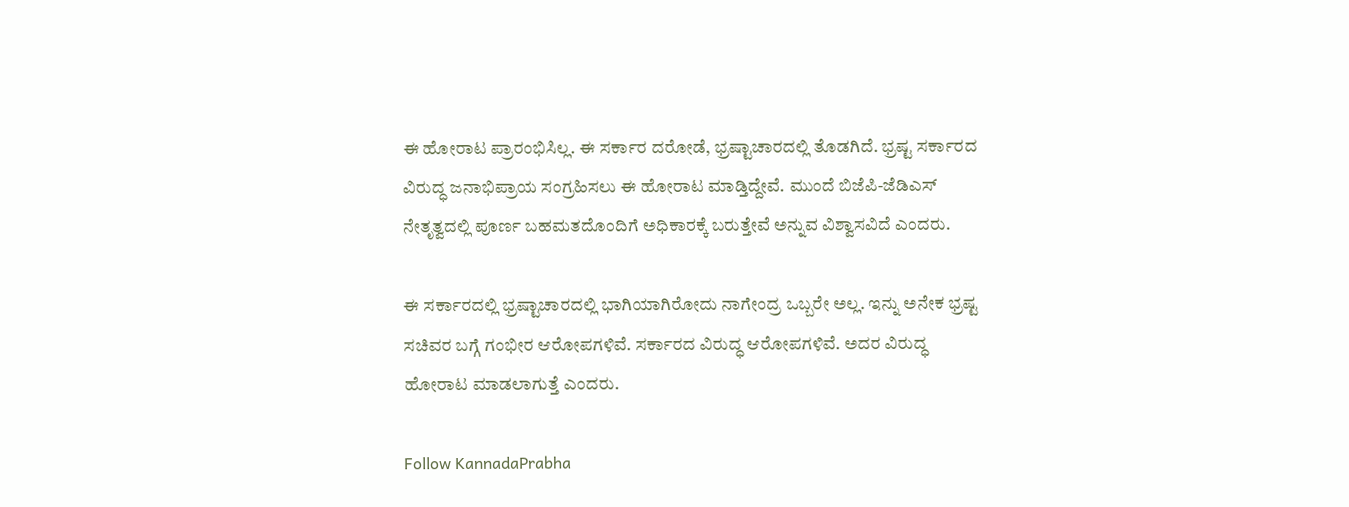ಈ ಹೋರಾಟ ಪ್ರಾರಂಭಿಸಿಲ್ಲ. ಈ ಸರ್ಕಾರ ದರೋಡೆ, ಭ್ರಷ್ಟಾಚಾರದಲ್ಲಿ ತೊಡಗಿದೆ. ಭ್ರಷ್ಟ ಸರ್ಕಾರದ ವಿರುದ್ಧ ಜನಾಭಿಪ್ರಾಯ ಸಂಗ್ರಹಿಸಲು ಈ ಹೋರಾಟ ಮಾಡ್ತಿದ್ದೇವೆ. ಮುಂದೆ ಬಿಜೆಪಿ-ಜೆಡಿಎಸ್ ನೇತೃತ್ವದಲ್ಲಿ ಪೂರ್ಣ ಬಹಮತದೊಂದಿಗೆ ಅಧಿಕಾರಕ್ಕೆ ಬರುತ್ತೇವೆ ಅನ್ನುವ ವಿಶ್ವಾಸವಿದೆ ಎಂದರು.

ಈ ಸರ್ಕಾರದಲ್ಲಿ ಭ್ರಷ್ಟಾಚಾರದಲ್ಲಿ ಭಾಗಿಯಾಗಿರೋದು ನಾಗೇಂದ್ರ ಒಬ್ಬರೇ ಅಲ್ಲ. ಇನ್ನು ಅನೇಕ ಭ್ರಷ್ಟ ಸಚಿವರ ಬಗ್ಗೆ ಗಂಭೀರ ಆರೋಪಗಳಿವೆ. ಸರ್ಕಾರದ ವಿರುದ್ಧ ಆರೋಪಗಳಿವೆ. ಅದರ ವಿರುದ್ಧ ಹೋರಾಟ ಮಾಡಲಾಗುತ್ತೆ ಎಂದರು.

Follow KannadaPrabha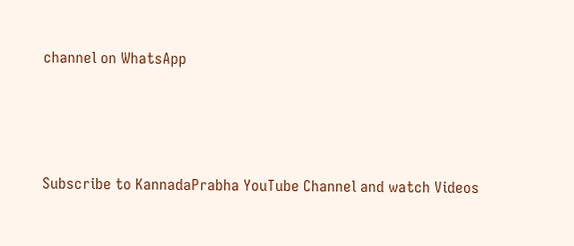channel on WhatsApp



Subscribe to KannadaPrabha YouTube Channel and watch Videos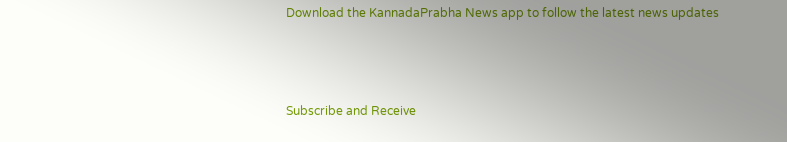Download the KannadaPrabha News app to follow the latest news updates



Subscribe and Receive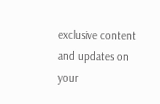exclusive content and updates on your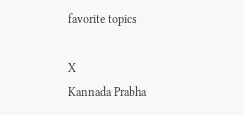favorite topics

X
Kannada Prabha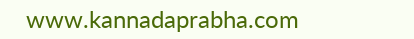www.kannadaprabha.com